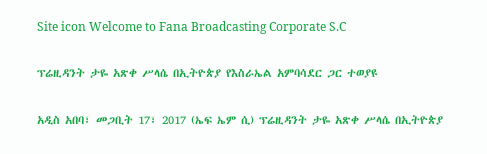Site icon Welcome to Fana Broadcasting Corporate S.C

ፕሬዚዳንት ታዬ አጽቀ ሥላሴ በኢትዮጵያ የእስራኤል አምባሳደር ጋር ተወያዩ

አዲስ አበባ፣ መጋቢት 17፣ 2017 (ኤፍ ኤም ሲ) ፕሬዚዳንት ታዬ አጽቀ ሥላሴ በኢትዮጵያ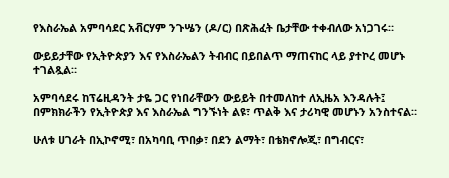የእስራኤል አምባሳደር አቭርሃም ንጉሤን (ዶ/ር) በጽሕፈት ቤታቸው ተቀብለው አነጋገሩ።

ውይይታቸው የኢትዮጵያን እና የእስራኤልን ትብብር በይበልጥ ማጠናከር ላይ ያተኮረ መሆኑ ተገልጿል።

አምባሳደሩ ከፕሬዚዳንት ታዬ ጋር የነበራቸውን ውይይት በተመለከተ ለኢዜአ እንዳሉት፤ በምክክራችን የኢትዮጵያ እና እስራኤል ግንኙነት ልዩ፣ ጥልቅ እና ታሪካዊ መሆኑን አንስተናል።

ሁለቱ ሀገራት በኢኮኖሚ፣ በአካባቢ ጥበቃ፣ በደን ልማት፣ በቴክኖሎጂ፣ በግብርና፣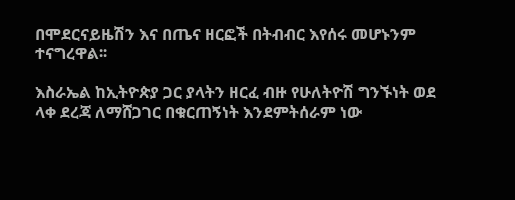በሞደርናይዜሽን እና በጤና ዘርፎች በትብብር እየሰሩ መሆኑንም ተናግረዋል፡፡

እስራኤል ከኢትዮጵያ ጋር ያላትን ዘርፈ ብዙ የሁለትዮሽ ግንኙነት ወደ ላቀ ደረጃ ለማሸጋገር በቁርጠኝነት እንደምትሰራም ነው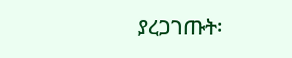ያረጋገጡት፡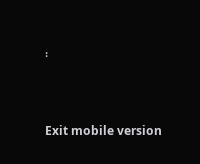፡



Exit mobile version